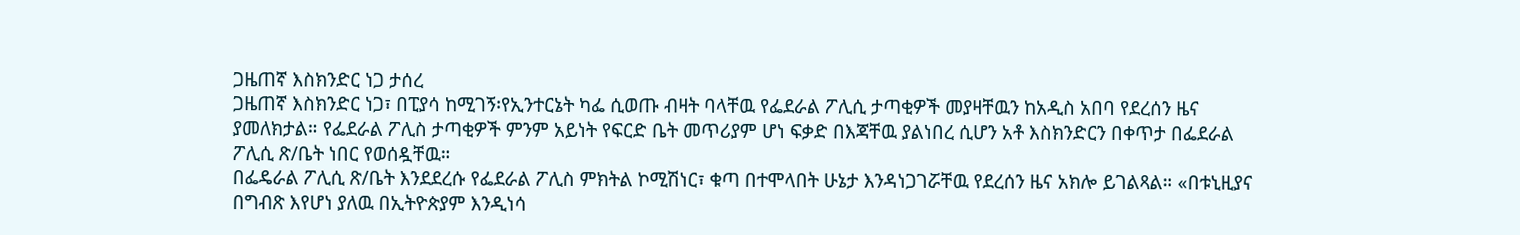ጋዜጠኛ እስክንድር ነጋ ታሰረ
ጋዜጠኛ እስክንድር ነጋ፣ በፒያሳ ከሚገኝ፡የኢንተርኔት ካፌ ሲወጡ ብዛት ባላቸዉ የፌደራል ፖሊሲ ታጣቂዎች መያዛቸዉን ከአዲስ አበባ የደረሰን ዜና ያመለክታል። የፌደራል ፖሊስ ታጣቂዎች ምንም አይነት የፍርድ ቤት መጥሪያም ሆነ ፍቃድ በእጃቸዉ ያልነበረ ሲሆን አቶ እስክንድርን በቀጥታ በፌደራል ፖሊሲ ጽ/ቤት ነበር የወሰዷቸዉ።
በፌዴራል ፖሊሲ ጽ/ቤት እንደደረሱ የፌደራል ፖሊስ ምክትል ኮሚሽነር፣ ቁጣ በተሞላበት ሁኔታ እንዳነጋገሯቸዉ የደረሰን ዜና አክሎ ይገልጻል። «በቱኒዚያና በግብጽ እየሆነ ያለዉ በኢትዮጵያም እንዲነሳ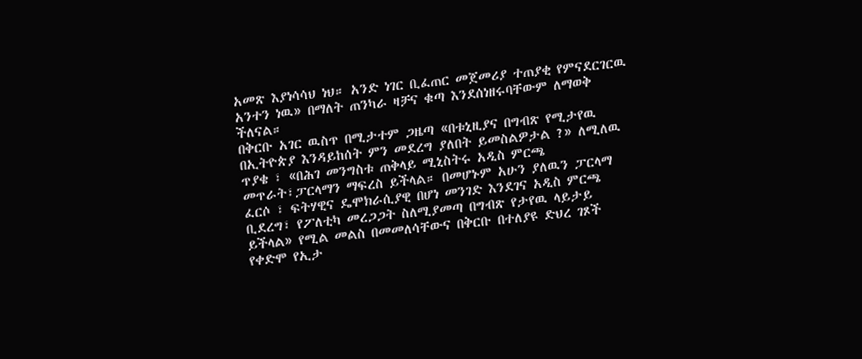አመጽ እያነሳሳህ ነህ። አንድ ነገር ቢፈጠር መጀመሪያ ተጠያቂ የምናደርገርዉ አንተን ነዉ» በማለት ጠንካራ ዛቻና ቁጣ እንደሰነዘሩባቸውም ለማወቅ ችለናል።
በቅርቡ አገር ዉስጥ በሚታተም ጋዜጣ «በቱኒዚያና በግብጽ የሚታየዉ በኢትዮጵያ እንዳይከሰት ምን መደረግ ያለበት ይመስልዎታል ?» ለሚለዉ ጥያቄ ፣ «በሕገ መንግስቱ ጠቅላይ ሚኒስትሩ አዲስ ምርጫ መጥራት፣ፓርላማን ማፍረስ ይችላል። በመሆኑም አሁን ያለዉን ፓርላማ ፈርሶ ፣ ፍትሃዊና ዴሞክራሲያዊ በሆነ መንገድ እንደገና አዲስ ምርጫ ቢደረግ፣ የፖለቲካ መረጋጋት ስለሚያመጣ በግብጽ የታየዉ ላይታይ ይችላል» የሚል መልስ በመመለሳቸውና በቅርቡ በተለያዩ ድህረ ገጾች የቀድሞ የኢታ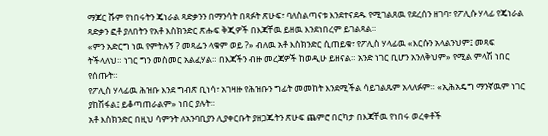ማጆር ሹም የነበሩትን ጄነራል ጻድቃንን በማንሳት በጻፉት ጽሁፍ፣ ባለስልጣናቱ እንደተናደዱ የሚገልጸዉ የደረሰን ዘገባ፣ የፖሊሱ ሃላፊ የጄነራል ጻድቃን ፎቶ ያለበትን የአቶ እስክንድር ጽሑፍ ቅጂዎች በእጃቸዉ ይዘዉ እንደነበረም ይገልጻል።
«ምን አድርግ ነዉ የምትሉኝ ? መጻፌን ላቁም ወይ ?» ብለዉ አቶ እስክንድር ሲጠይቁ፣ የፖሊስ ሃላፊዉ «እርሱን አላልንህም፤ መጻፍ ትችላለህ። ነገር ግን መስመር አልፈሃል። በእጃችን ብዙ መረጃዎች ከወዲሁ ይዘናል። አንድ ነገር ቢሆን አንለቅህም» የሚል ምላሽ ነበር የሰጡት።
የፖሊስ ሃላፊዉ ሕዝቡ እንደ ግብጽ ቢነሳ፣ አገዛዙ የሕዝቡን ግፊት መመከት እንደሚችል ሳይገልጹም አላለፉም። «ኢሕአዴግ ማንኛዉም ነገር ያከሽፋል፤ ይቆጣጠራልም» ነበር ያሉት።
አቶ እስክንድር በዚህ ሳምንት ለአንባቢያን ሊያቀርቡት ያዘጋጁትን ጽሁፍ ጨምሮ በርካታ በእጃቸዉ የነበሩ ወረቀቶች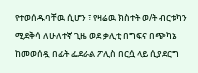የተወሰዱባቸዉ ሲሆን ፣ የዛሬዉ ክስተት ወ/ት ብርቱካን ሚደቅሳ ለሁለተኛ ጊዜ ወደ ቃሊቲ በግፍና በጭካኔ ከመወሰዷ በፊት ፌደራል ፖሊስ በርሷ ላይ ሲያደርግ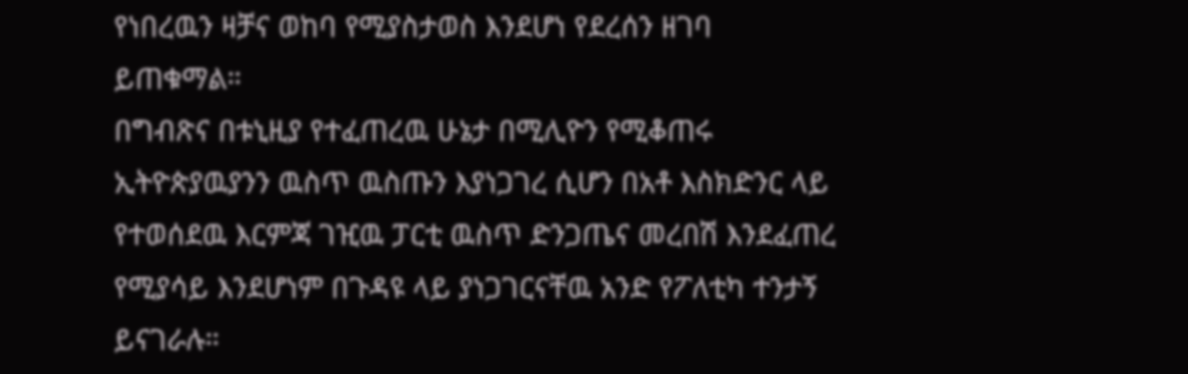የነበረዉን ዛቻና ወከባ የሚያስታወስ እንደሆነ የደረሰን ዘገባ ይጠቁማል።
በግብጽና በቱኒዚያ የተፈጠረዉ ሁኔታ በሚሊዮን የሚቆጠሩ ኢትዮጵያዉያንን ዉስጥ ዉስጡን እያነጋገረ ሲሆን በአቶ እስክድንር ላይ የተወሰደዉ እርምጃ ገዢዉ ፓርቲ ዉስጥ ድንጋጤና መረበሽ እንደፈጠረ የሚያሳይ እንደሆነም በጉዳዩ ላይ ያነጋገርናቸዉ አንድ የፖለቲካ ተንታኝ ይናገራሉ።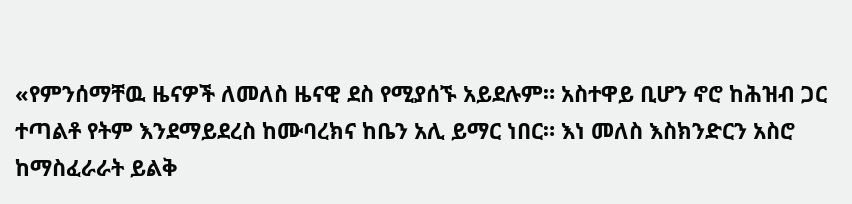«የምንሰማቸዉ ዜናዎች ለመለስ ዜናዊ ደስ የሚያሰኙ አይደሉም። አስተዋይ ቢሆን ኖሮ ከሕዝብ ጋር ተጣልቶ የትም እንደማይደረስ ከሙባረክና ከቤን አሊ ይማር ነበር። እነ መለስ እስክንድርን አስሮ ከማስፈራራት ይልቅ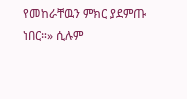የመከራቸዉን ምክር ያደምጡ ነበር።» ሲሉም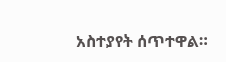አስተያየት ሰጥተዋል።